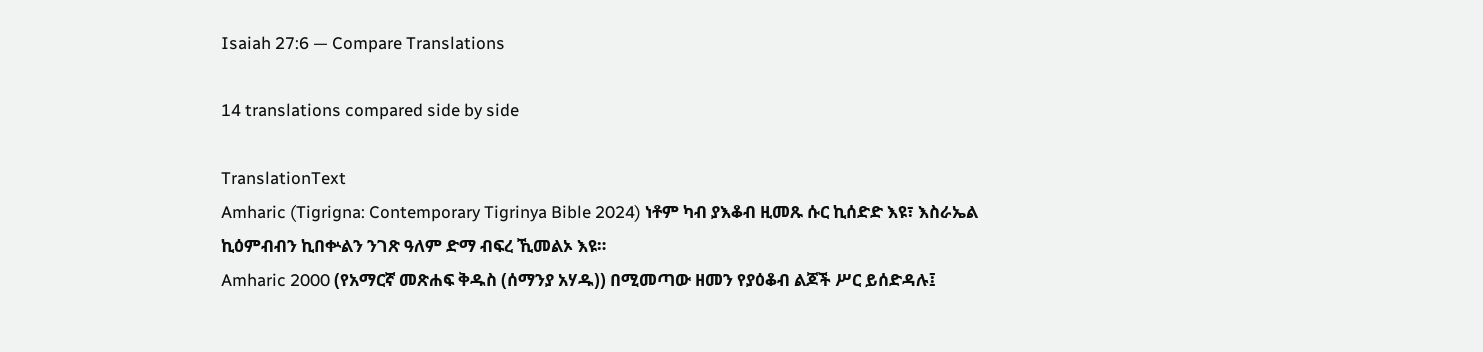Isaiah 27:6 — Compare Translations

14 translations compared side by side

TranslationText
Amharic (Tigrigna: Contemporary Tigrinya Bible 2024) ነቶም ካብ ያእቆብ ዚመጹ ሱር ኪሰድድ እዩ፣ እስራኤል ኪዕምብብን ኪበቍልን ንገጽ ዓለም ድማ ብፍረ ኺመልኦ እዩ።
Amharic 2000 (የአማርኛ መጽሐፍ ቅዱስ (ሰማንያ አሃዱ)) በሚመጣው ዘመን የያዕቆብ ልጆች ሥር ይሰድዳሉ፤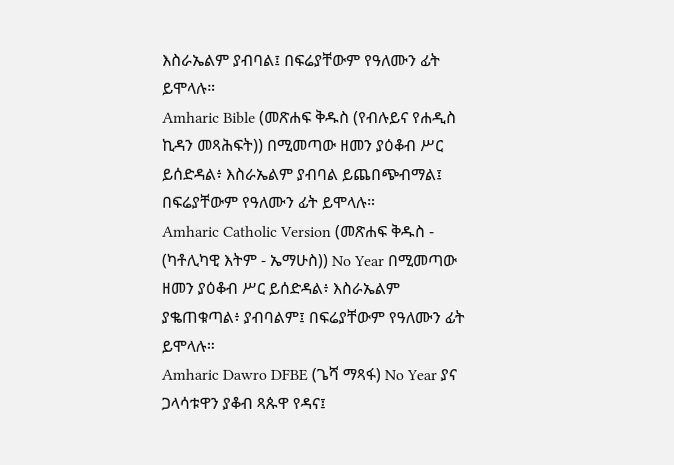እስራኤልም ያብባል፤ በፍሬያቸውም የዓለሙን ፊት ይሞላሉ።
Amharic Bible (መጽሐፍ ቅዱስ (የብሉይና የሐዲስ ኪዳን መጻሕፍት)) በሚመጣው ዘመን ያዕቆብ ሥር ይሰድዳል፥ እስራኤልም ያብባል ይጨበጭብማል፤ በፍሬያቸውም የዓለሙን ፊት ይሞላሉ።
Amharic Catholic Version (መጽሐፍ ቅዱስ - (ካቶሊካዊ እትም - ኤማሁስ)) No Year በሚመጣው ዘመን ያዕቆብ ሥር ይሰድዳል፥ እስራኤልም ያቈጠቁጣል፥ ያብባልም፤ በፍሬያቸውም የዓለሙን ፊት ይሞላሉ።
Amharic Dawro DFBE (ጌሻ ማጻፋ) No Year ያና ጋላሳቱዋን ያቆብ ጻጱዋ የዳና፤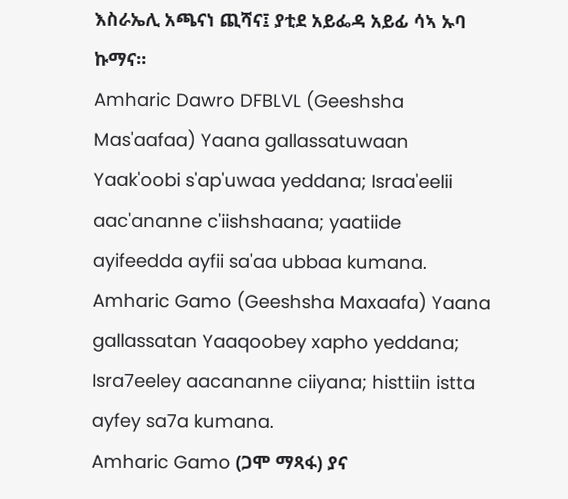እስራኤሊ አጫናነ ጪሻና፤ ያቲደ አይፌዳ አይፊ ሳኣ ኡባ ኩማና።
Amharic Dawro DFBLVL (Geeshsha Mas'aafaa) Yaana gallassatuwaan Yaak'oobi s'ap'uwaa yeddana; Israa'eelii aac'ananne c'iishshaana; yaatiide ayifeedda ayfii sa'aa ubbaa kumana.
Amharic Gamo (Geeshsha Maxaafa) Yaana gallassatan Yaaqoobey xapho yeddana; Isra7eeley aacananne ciiyana; histtiin istta ayfey sa7a kumana.
Amharic Gamo (ጋሞ ማጻፋ) ያና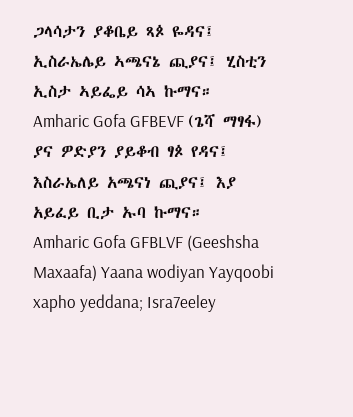ጋላሳታን ያቆቤይ ጻጶ ዬዳና፤ ኢስራኤሌይ ኣጫናኔ ጪያና፤ ሂስቲን ኢስታ ኣይፌይ ሳኣ ኩማና።
Amharic Gofa GFBEVF (ጌሻ ማፃፋ) ያና ዎድያን ያይቆብ ፃጶ የዳና፤ እስራኤለይ አጫናነ ጪያና፤ እያ አይፈይ ቢታ ኡባ ኩማና።
Amharic Gofa GFBLVF (Geeshsha Maxaafa) Yaana wodiyan Yayqoobi xapho yeddana; Isra7eeley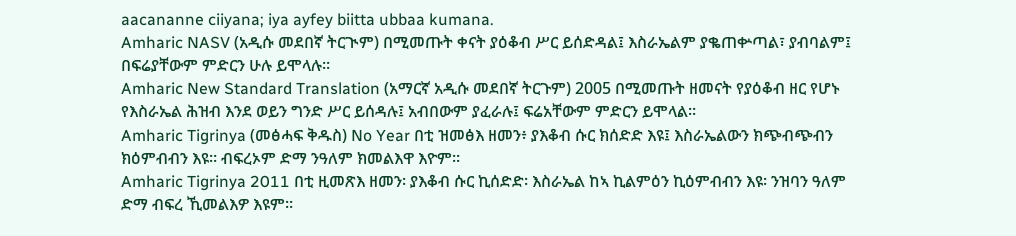aacananne ciiyana; iya ayfey biitta ubbaa kumana.
Amharic NASV (አዲሱ መደበኛ ትርጒም) በሚመጡት ቀናት ያዕቆብ ሥር ይሰድዳል፤ እስራኤልም ያቈጠቍጣል፣ ያብባልም፤ በፍሬያቸውም ምድርን ሁሉ ይሞላሉ።
Amharic New Standard Translation (አማርኛ አዲሱ መደበኛ ትርጉም) 2005 በሚመጡት ዘመናት የያዕቆብ ዘር የሆኑ የእስራኤል ሕዝብ እንደ ወይን ግንድ ሥር ይሰዳሉ፤ አብበውም ያፈራሉ፤ ፍሬአቸውም ምድርን ይሞላል።
Amharic Tigrinya (መፅሓፍ ቅዱስ) No Year በቲ ዝመፅእ ዘመን፥ ያእቆብ ሱር ክሰድድ እዩ፤ እስራኤልውን ክጭብጭብን ክዕምብብን እዩ። ብፍረኦም ድማ ንዓለም ክመልእዋ እዮም።
Amharic Tigrinya 2011 በቲ ዚመጽእ ዘመን፡ ያእቆብ ሱር ኪሰድድ፡ እስራኤል ከኣ ኪልምዕን ኪዕምብብን እዩ፡ ንዝባን ዓለም ድማ ብፍረ ኺመልእዎ እዩም።